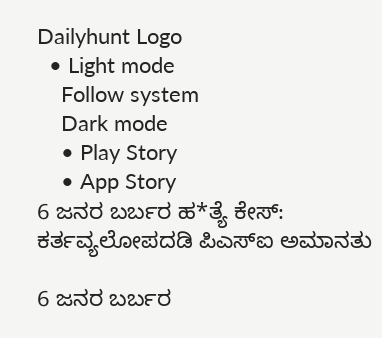Dailyhunt Logo
  • Light mode
    Follow system
    Dark mode
    • Play Story
    • App Story
6 ಜನರ ಬರ್ಬರ ಹ*ತ್ಯೆ ಕೇಸ್: ಕರ್ತವ್ಯಲೋಪದಡಿ ಪಿಎಸ್‌ಐ ಅಮಾನತು

6 ಜನರ ಬರ್ಬರ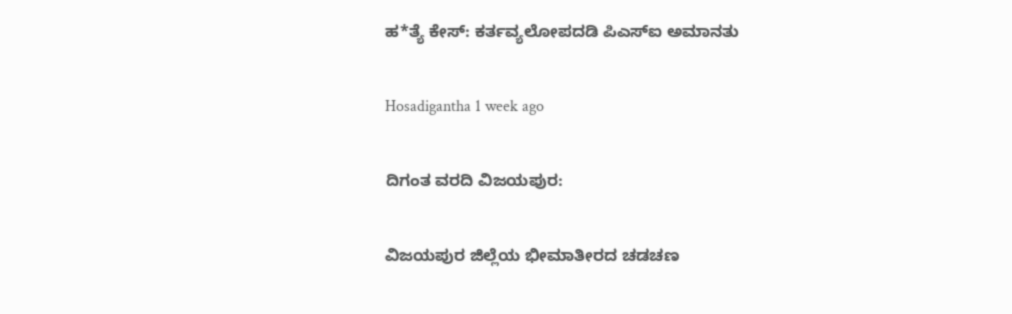ಹ*ತ್ಯೆ ಕೇಸ್: ಕರ್ತವ್ಯಲೋಪದಡಿ ಪಿಎಸ್‌ಐ ಅಮಾನತು

Hosadigantha 1 week ago

ದಿಗಂತ ವರದಿ ವಿಜಯಪುರ:

ವಿಜಯಪುರ ಜಿಲ್ಲೆಯ ಭೀಮಾತೀರದ ಚಡಚಣ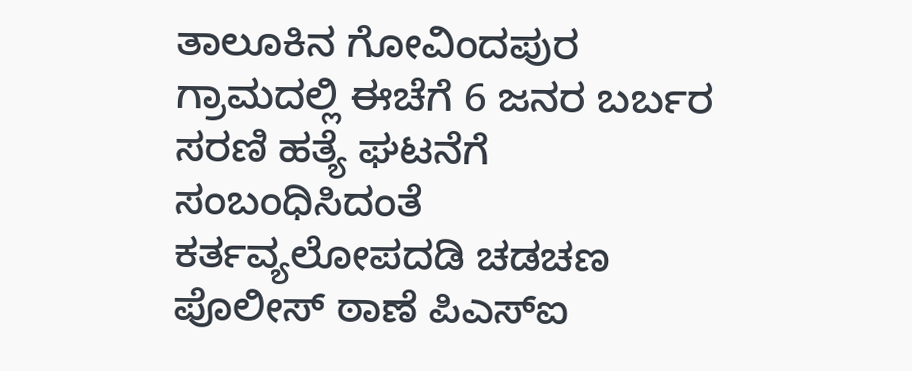ತಾಲೂಕಿನ ಗೋವಿಂದಪುರ ಗ್ರಾಮದಲ್ಲಿ ಈಚೆಗೆ 6 ಜನರ ಬರ್ಬರ ಸರಣಿ ಹತ್ಯೆ ಘಟನೆಗೆ ಸಂಬಂಧಿಸಿದಂತೆ ಕರ್ತವ್ಯಲೋಪದಡಿ ಚಡಚಣ ಪೊಲೀಸ್ ಠಾಣೆ ಪಿಎಸ್‌ಐ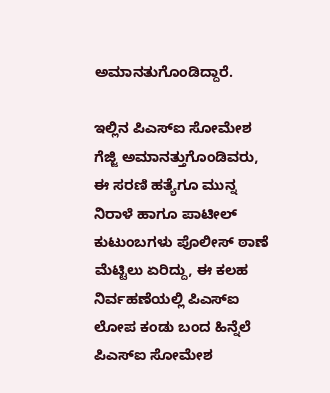ಅಮಾನತುಗೊಂಡಿದ್ದಾರೆ.

ಇಲ್ಲಿನ ಪಿಎಸ್‌ಐ ಸೋಮೇಶ ಗೆಜ್ಜಿ ಅಮಾನತ್ತುಗೊಂಡಿವರು, ಈ ಸರಣಿ ಹತ್ಯೆಗೂ ಮುನ್ನ ನಿರಾಳೆ ಹಾಗೂ ಪಾಟೀಲ್ ಕುಟುಂಬಗಳು ಪೊಲೀಸ್ ಠಾಣೆ ಮೆಟ್ಟಿಲು ಏರಿದ್ದು, ಈ ಕಲಹ ನಿರ್ವಹಣೆಯಲ್ಲಿ ಪಿಎಸ್‌ಐ ಲೋಪ ಕಂಡು ಬಂದ ಹಿನ್ನೆಲೆ ಪಿಎಸ್‌ಐ ಸೋಮೇಶ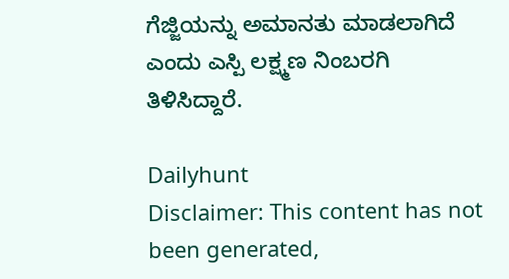ಗೆಜ್ಜಿಯನ್ನು ಅಮಾನತು ಮಾಡಲಾಗಿದೆ ಎಂದು ಎಸ್ಪಿ ಲಕ್ಷ್ಮಣ ನಿಂಬರಗಿ ತಿಳಿಸಿದ್ದಾರೆ.

Dailyhunt
Disclaimer: This content has not been generated,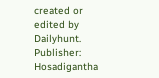created or edited by Dailyhunt. Publisher: Hosadigantha